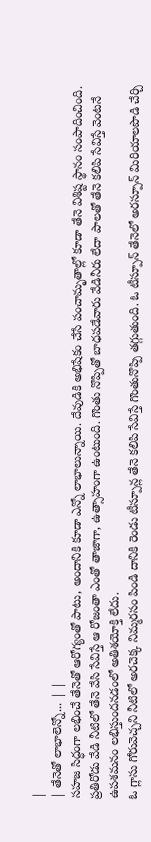|
| తేనెతో లాభాలెన్నో... | |
సహజ సిద్ధంగా లభించే తేనెతో ఆరోగ్యంతో పాటు, అందానికి కూడా ఎన్నో లాభాలున్నాయి. దేవుడికి అభిషేకం చేసే పంచామృతాల్లో కూడా తేనె విశిష్ట స్థానం సంపాదించింది. ప్రతిరోడు వేడి నీటిలో తేనె వేసి సేవిస్తే ఆ రోజంతా ఎంతో తాజాగా, ఉత్సాహంగా ఉంటుంది. గొంతు నొప్పితో బాధపడేవారు వేడినీరు లేదా పాలతో తేనె కలిపి సేవిస్తే వెంటనే ఉపశమనం లభిస్తుందనడంలో అతిశయోక్తి లేదు.
ఓ గ్లాసు గోరువెచ్చని నీటిలో అరచెక్క నిమ్మరసం పిండి దానికి రెండు టీస్పూన్ల తేనె కలిపి సేవిస్తే గొంతునొప్పి తగ్గుతుంది. ఓ టీస్పూన్ తేనెలో అరస్పూన్ మిరియాలపొడి చేర్చి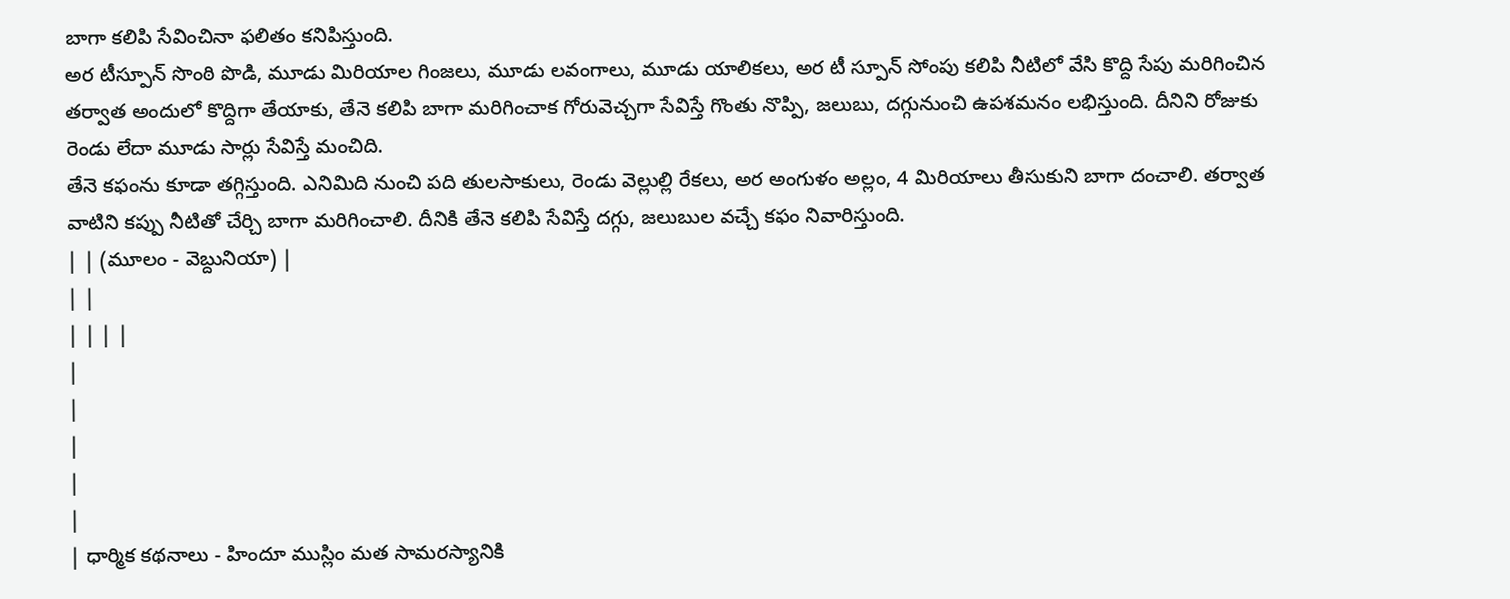బాగా కలిపి సేవించినా ఫలితం కనిపిస్తుంది.
అర టీస్పూన్ సొంఠి పొడి, మూడు మిరియాల గింజలు, మూడు లవంగాలు, మూడు యాలికలు, అర టీ స్పూన్ సోంపు కలిపి నీటిలో వేసి కొద్ది సేపు మరిగించిన తర్వాత అందులో కొద్దిగా తేయాకు, తేనె కలిపి బాగా మరిగించాక గోరువెచ్చగా సేవిస్తే గొంతు నొప్పి, జలుబు, దగ్గునుంచి ఉపశమనం లభిస్తుంది. దీనిని రోజుకు రెండు లేదా మూడు సార్లు సేవిస్తే మంచిది.
తేనె కఫంను కూడా తగ్గిస్తుంది. ఎనిమిది నుంచి పది తులసాకులు, రెండు వెల్లుల్లి రేకలు, అర అంగుళం అల్లం, 4 మిరియాలు తీసుకుని బాగా దంచాలి. తర్వాత వాటిని కప్పు నీటితో చేర్చి బాగా మరిగించాలి. దీనికి తేనె కలిపి సేవిస్తే దగ్గు, జలుబుల వచ్చే కఫం నివారిస్తుంది.
| | (మూలం - వెబ్దునియా) |
| |
| | | |
|
|
|
|
|
| ధార్మిక కథనాలు - హిందూ ముస్లిం మత సామరస్యానికి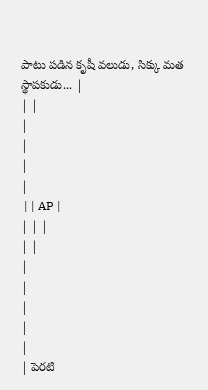పాటు పడిన కృషీ వలుడు, సిక్కు మత స్థాపకుడు... |
| |
|
|
|
|
 | | AP |
| | |
| |
|
|
|
|
|
| పెరటి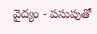వైద్యం - పసుపుతో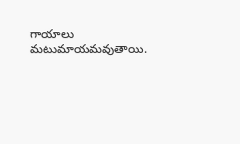గాయాలు మటుమాయమవుతాయి.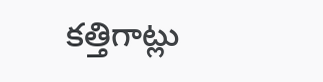కత్తిగాట్లు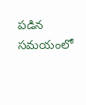పడిన సమయంలో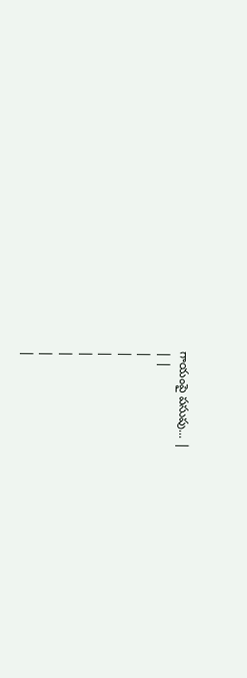గాయంపై పసుపు... |
| |
|
|
|
|
|
|
|